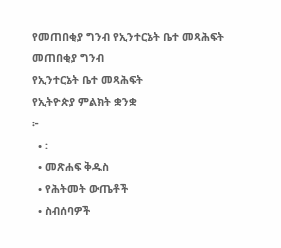የመጠበቂያ ግንብ የኢንተርኔት ቤተ መጻሕፍት
መጠበቂያ ግንብ
የኢንተርኔት ቤተ መጻሕፍት
የኢትዮጵያ ምልክት ቋንቋ
፦
  • ፡
  • መጽሐፍ ቅዱስ
  • የሕትመት ውጤቶች
  • ስብሰባዎች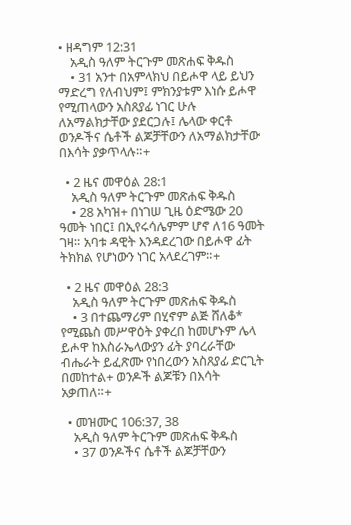• ዘዳግም 12:31
    አዲስ ዓለም ትርጉም መጽሐፍ ቅዱስ
    • 31 አንተ በአምላክህ በይሖዋ ላይ ይህን ማድረግ የለብህም፤ ምክንያቱም እነሱ ይሖዋ የሚጠላውን አስጸያፊ ነገር ሁሉ ለአማልክታቸው ያደርጋሉ፤ ሌላው ቀርቶ ወንዶችና ሴቶች ልጆቻቸውን ለአማልክታቸው በእሳት ያቃጥላሉ።+

  • 2 ዜና መዋዕል 28:1
    አዲስ ዓለም ትርጉም መጽሐፍ ቅዱስ
    • 28 አካዝ+ በነገሠ ጊዜ ዕድሜው 20 ዓመት ነበር፤ በኢየሩሳሌምም ሆኖ ለ16 ዓመት ገዛ። አባቱ ዳዊት እንዳደረገው በይሖዋ ፊት ትክክል የሆነውን ነገር አላደረገም።+

  • 2 ዜና መዋዕል 28:3
    አዲስ ዓለም ትርጉም መጽሐፍ ቅዱስ
    • 3 በተጨማሪም በሂኖም ልጅ ሸለቆ* የሚጨስ መሥዋዕት ያቀረበ ከመሆኑም ሌላ ይሖዋ ከእስራኤላውያን ፊት ያባረራቸው ብሔራት ይፈጽሙ የነበረውን አስጸያፊ ድርጊት በመከተል+ ወንዶች ልጆቹን በእሳት አቃጠለ።+

  • መዝሙር 106:37, 38
    አዲስ ዓለም ትርጉም መጽሐፍ ቅዱስ
    • 37 ወንዶችና ሴቶች ልጆቻቸውን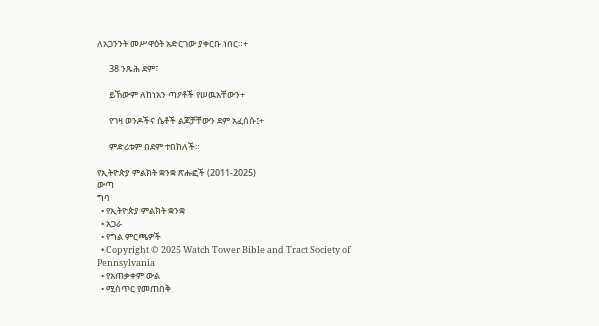ለአጋንንት መሥዋዕት አድርገው ያቀርቡ ነበር።+

      38 ንጹሕ ደም፣

      ይኸውም ለከነአን ጣዖቶች የሠዉአቸውን+

      የገዛ ወንዶችና ሴቶች ልጆቻቸውን ደም አፈሰሱ፤+

      ምድሪቱም በደም ተበከለች።

የኢትዮጵያ ምልክት ቋንቋ ጽሑፎች (2011-2025)
ውጣ
ግባ
  • የኢትዮጵያ ምልክት ቋንቋ
  • አጋራ
  • የግል ምርጫዎች
  • Copyright © 2025 Watch Tower Bible and Tract Society of Pennsylvania
  • የአጠቃቀም ውል
  • ሚስጥር የመጠበቅ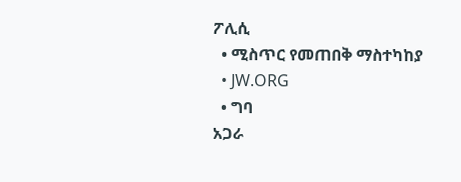ፖሊሲ
  • ሚስጥር የመጠበቅ ማስተካከያ
  • JW.ORG
  • ግባ
አጋራ